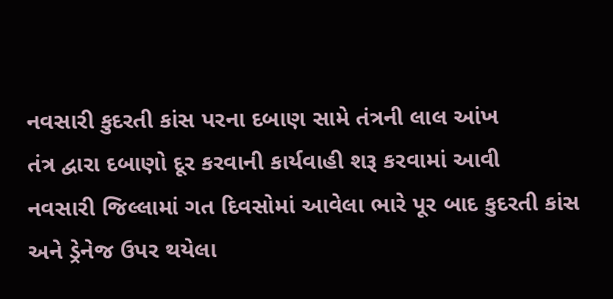નવસારી કુદરતી કાંસ પરના દબાણ સામે તંત્રની લાલ આંખ
તંત્ર દ્વારા દબાણો દૂર કરવાની કાર્યવાહી શરૂ કરવામાં આવી
નવસારી જિલ્લામાં ગત દિવસોમાં આવેલા ભારે પૂર બાદ કુદરતી કાંસ અને ડ્રેનેજ ઉપર થયેલા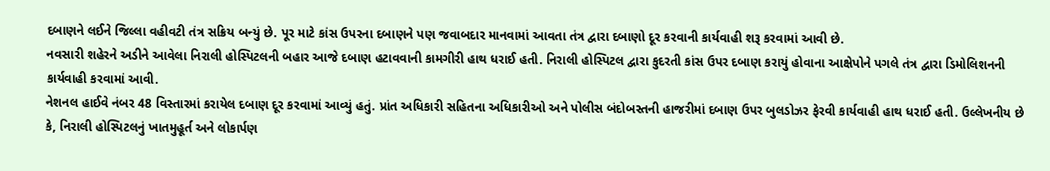દબાણને લઈને જિલ્લા વહીવટી તંત્ર સક્રિય બન્યું છે. પૂર માટે કાંસ ઉપરના દબાણને પણ જવાબદાર માનવામાં આવતા તંત્ર દ્વારા દબાણો દૂર કરવાની કાર્યવાહી શરૂ કરવામાં આવી છે.
નવસારી શહેરને અડીને આવેલા નિરાલી હોસ્પિટલની બહાર આજે દબાણ હટાવવાની કામગીરી હાથ ધરાઈ હતી. નિરાલી હોસ્પિટલ દ્વારા કુદરતી કાંસ ઉપર દબાણ કરાયું હોવાના આક્ષેપોને પગલે તંત્ર દ્વારા ડિમોલિશનની કાર્યવાહી કરવામાં આવી.
નેશનલ હાઈવે નંબર 48 વિસ્તારમાં કરાયેલ દબાણ દૂર કરવામાં આવ્યું હતું. પ્રાંત અધિકારી સહિતના અધિકારીઓ અને પોલીસ બંદોબસ્તની હાજરીમાં દબાણ ઉપર બુલડોઝર ફેરવી કાર્યવાહી હાથ ધરાઈ હતી. ઉલ્લેખનીય છે કે, નિરાલી હોસ્પિટલનું ખાતમુહૂર્ત અને લોકાર્પણ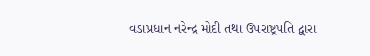વડાપ્રધાન નરેન્દ્ર મોદી તથા ઉપરાષ્ટ્રપતિ દ્વારા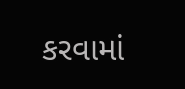કરવામાં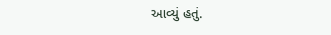આવ્યું હતું.